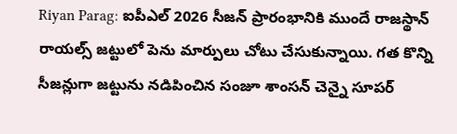Riyan Parag: ఐపీఎల్ 2026 సీజన్ ప్రారంభానికి ముందే రాజస్థాన్ రాయల్స్ జట్టులో పెను మార్పులు చోటు చేసుకున్నాయి. గత కొన్ని సీజన్లుగా జట్టును నడిపించిన సంజూ శాంసన్ చెన్నై సూపర్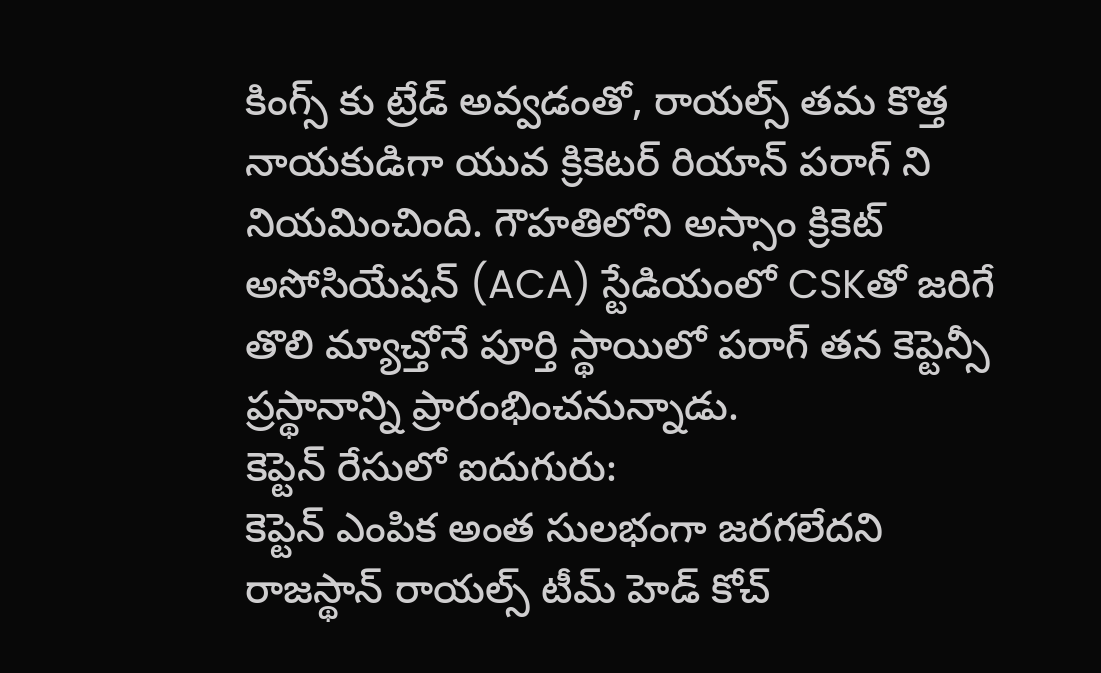కింగ్స్ కు ట్రేడ్ అవ్వడంతో, రాయల్స్ తమ కొత్త నాయకుడిగా యువ క్రికెటర్ రియాన్ పరాగ్ ని నియమించింది. గౌహతిలోని అస్సాం క్రికెట్ అసోసియేషన్ (ACA) స్టేడియంలో CSKతో జరిగే తొలి మ్యాచ్తోనే పూర్తి స్థాయిలో పరాగ్ తన కెప్టెన్సీ ప్రస్థానాన్ని ప్రారంభించనున్నాడు.
కెప్టెన్ రేసులో ఐదుగురు:
కెప్టెన్ ఎంపిక అంత సులభంగా జరగలేదని రాజస్థాన్ రాయల్స్ టీమ్ హెడ్ కోచ్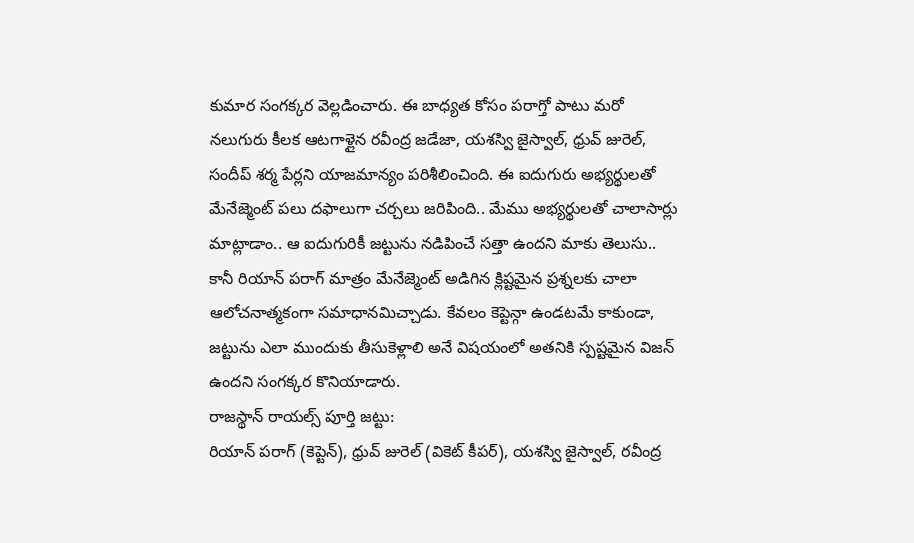కుమార సంగక్కర వెల్లడించారు. ఈ బాధ్యత కోసం పరాగ్తో పాటు మరో నలుగురు కీలక ఆటగాళ్లైన రవీంద్ర జడేజా, యశస్వి జైస్వాల్, ధ్రువ్ జురెల్, సందీప్ శర్మ పేర్లని యాజమాన్యం పరిశీలించింది. ఈ ఐదుగురు అభ్యర్థులతో మేనేజ్మెంట్ పలు దఫాలుగా చర్చలు జరిపింది.. మేము అభ్యర్థులతో చాలాసార్లు మాట్లాడాం.. ఆ ఐదుగురికీ జట్టును నడిపించే సత్తా ఉందని మాకు తెలుసు.. కానీ రియాన్ పరాగ్ మాత్రం మేనేజ్మెంట్ అడిగిన క్లిష్టమైన ప్రశ్నలకు చాలా ఆలోచనాత్మకంగా సమాధానమిచ్చాడు. కేవలం కెప్టెన్గా ఉండటమే కాకుండా, జట్టును ఎలా ముందుకు తీసుకెళ్లాలి అనే విషయంలో అతనికి స్పష్టమైన విజన్ ఉందని సంగక్కర కొనియాడారు.
రాజస్థాన్ రాయల్స్ పూర్తి జట్టు:
రియాన్ పరాగ్ (కెప్టెన్), ధ్రువ్ జురెల్ (వికెట్ కీపర్), యశస్వి జైస్వాల్, రవీంద్ర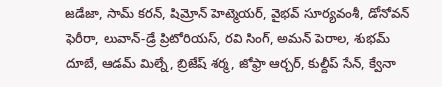జడేజా, సామ్ కరన్, షిమ్రోన్ హెట్మెయర్, వైభవ్ సూర్యవంశీ, డోనోవన్ ఫెరీరా, లువాన్-డ్రే ప్రిటోరియస్, రవి సింగ్, అమన్ పెరాల, శుభమ్ దూబే, ఆడమ్ మిల్నే, బ్రిజేష్ శర్మ, జోఫ్రా ఆర్చర్, కుల్దీప్ సేన్, క్వేనా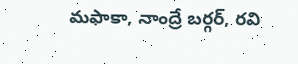మఫాకా, నాంద్రే బర్గర్, రవి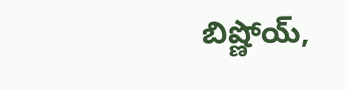బిష్ణోయ్,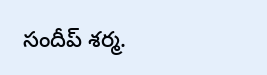సందీప్ శర్మ.